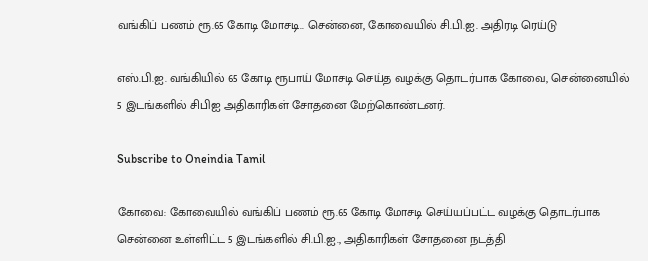வங்கிப் பணம் ரூ.65 கோடி மோசடி.. சென்னை, கோவையில் சி.பி.ஐ. அதிரடி ரெய்டு

எஸ்.பி.ஐ. வங்கியில் 65 கோடி ரூபாய் மோசடி செய்த வழக்கு தொடர்பாக கோவை, சென்னையில் 5 இடங்களில் சிபிஐ அதிகாரிகள் சோதனை மேற்கொண்டனர்.

Subscribe to Oneindia Tamil

கோவை: கோவையில் வங்கிப் பணம் ரூ.65 கோடி மோசடி செய்யப்பட்ட வழக்கு தொடர்பாக சென்னை உள்ளிட்ட 5 இடங்களில் சி.பி.ஐ., அதிகாரிகள் சோதனை நடத்தி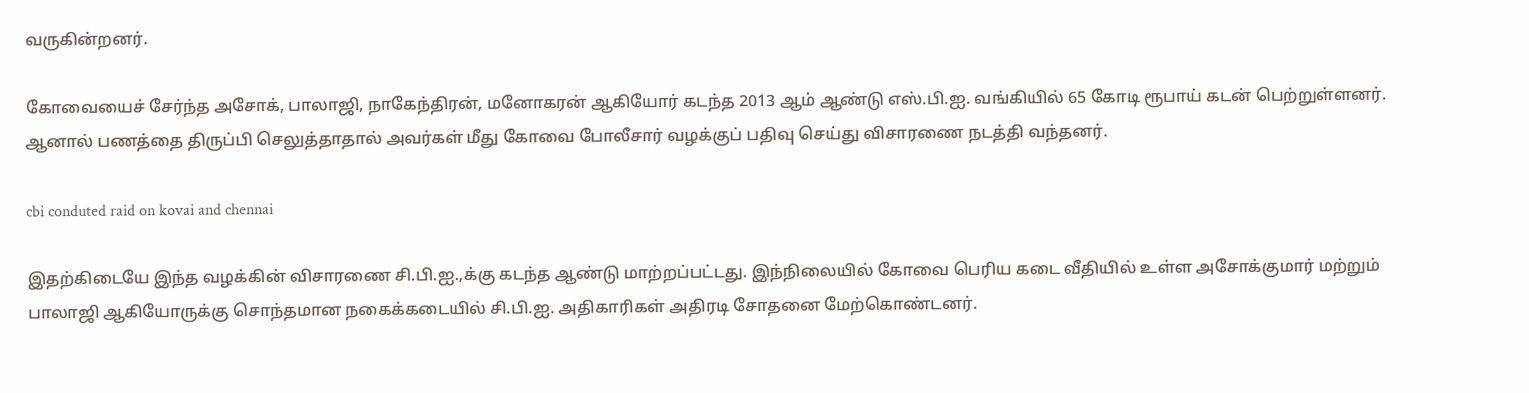வருகின்றனர்.

கோவையைச் சேர்ந்த அசோக், பாலாஜி, நாகேந்திரன், மனோகரன் ஆகியோர் கடந்த 2013 ஆம் ஆண்டு எஸ்.பி.ஐ. வங்கியில் 65 கோடி ரூபாய் கடன் பெற்றுள்ளனர். ஆனால் பணத்தை திருப்பி செலுத்தாதால் அவர்கள் மீது கோவை போலீசார் வழக்குப் பதிவு செய்து விசாரணை நடத்தி வந்தனர்.

cbi conduted raid on kovai and chennai

இதற்கிடையே இந்த வழக்கின் விசாரணை சி.பி.ஐ.,க்கு கடந்த ஆண்டு மாற்றப்பட்டது. இந்நிலையில் கோவை பெரிய கடை வீதியில் உள்ள அசோக்குமார் மற்றும் பாலாஜி ஆகியோருக்கு சொந்தமான நகைக்கடையில் சி.பி.ஐ. அதிகாரிகள் அதிரடி சோதனை மேற்கொண்டனர்.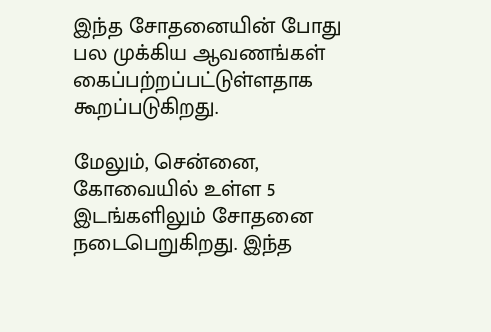இந்த சோதனையின் போது பல முக்கிய ஆவணங்கள் கைப்பற்றப்பட்டுள்ளதாக கூறப்படுகிறது.

மேலும், சென்னை, கோவையில் உள்ள 5 இடங்களிலும் சோதனை நடைபெறுகிறது. இந்த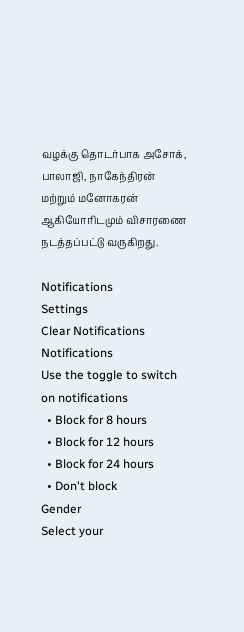வழக்கு தொடர்பாக அசோக், பாலாஜி, நாகேந்திரன் மற்றும் மனோகரன் ஆகியோரிடமும் விசாரணை நடத்தப்பட்டு வருகிறது.

Notifications
Settings
Clear Notifications
Notifications
Use the toggle to switch on notifications
  • Block for 8 hours
  • Block for 12 hours
  • Block for 24 hours
  • Don't block
Gender
Select your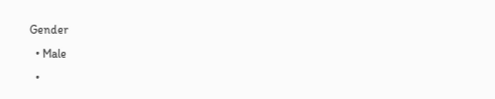Gender
  • Male
  •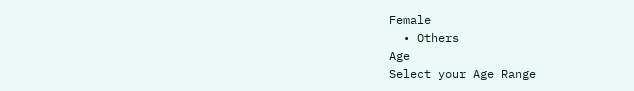Female
  • Others
Age
Select your Age Range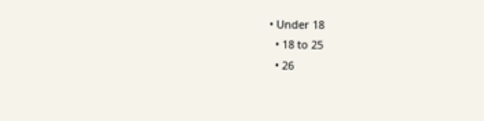• Under 18
  • 18 to 25
  • 26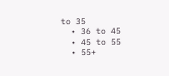to 35
  • 36 to 45
  • 45 to 55
  • 55+